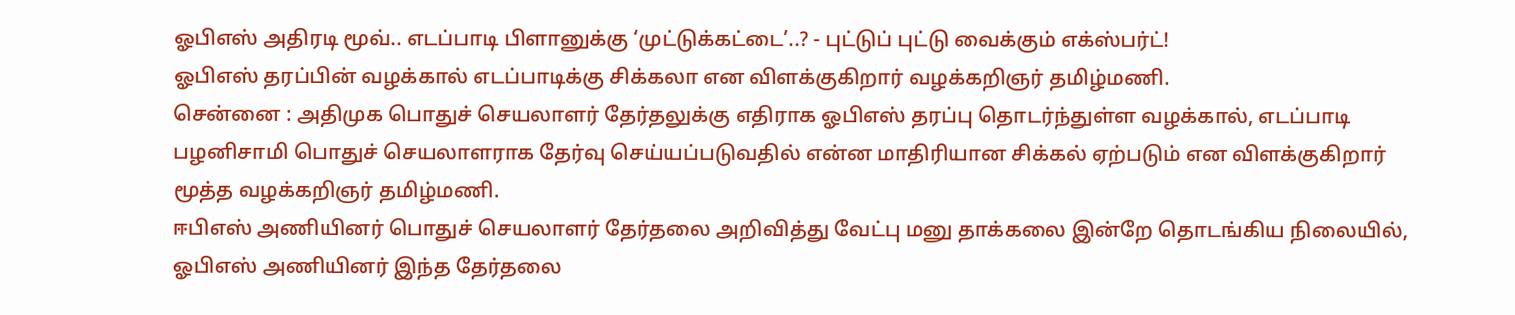ஓபிஎஸ் அதிரடி மூவ்.. எடப்பாடி பிளானுக்கு ‘முட்டுக்கட்டை’..? - புட்டுப் புட்டு வைக்கும் எக்ஸ்பர்ட்!
ஓபிஎஸ் தரப்பின் வழக்கால் எடப்பாடிக்கு சிக்கலா என விளக்குகிறார் வழக்கறிஞர் தமிழ்மணி.
சென்னை : அதிமுக பொதுச் செயலாளர் தேர்தலுக்கு எதிராக ஓபிஎஸ் தரப்பு தொடர்ந்துள்ள வழக்கால், எடப்பாடி பழனிசாமி பொதுச் செயலாளராக தேர்வு செய்யப்படுவதில் என்ன மாதிரியான சிக்கல் ஏற்படும் என விளக்குகிறார் மூத்த வழக்கறிஞர் தமிழ்மணி.
ஈபிஎஸ் அணியினர் பொதுச் செயலாளர் தேர்தலை அறிவித்து வேட்பு மனு தாக்கலை இன்றே தொடங்கிய நிலையில், ஓபிஎஸ் அணியினர் இந்த தேர்தலை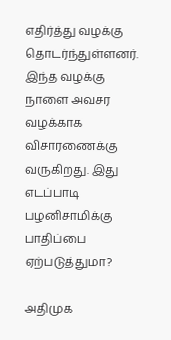எதிர்த்து வழக்கு தொடர்ந்துள்ளனர்.
இந்த வழக்கு நாளை அவசர வழக்காக விசாரணைக்கு வருகிறது. இது எடப்பாடி பழனிசாமிக்கு பாதிப்பை ஏற்படுத்துமா?

அதிமுக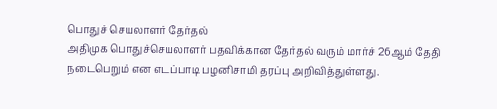பொதுச் செயலாளர் தேர்தல்
அதிமுக பொதுச்செயலாளர் பதவிக்கான தேர்தல் வரும் மார்ச் 26ஆம் தேதி நடைபெறும் என எடப்பாடி பழனிசாமி தரப்பு அறிவித்துள்ளது.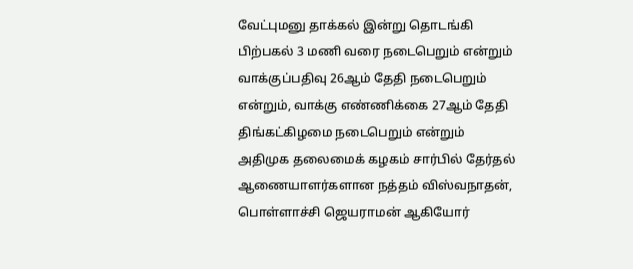வேட்புமனு தாக்கல் இன்று தொடங்கி பிற்பகல் 3 மணி வரை நடைபெறும் என்றும் வாக்குப்பதிவு 26ஆம் தேதி நடைபெறும் என்றும், வாக்கு எண்ணிக்கை 27ஆம் தேதி திங்கட்கிழமை நடைபெறும் என்றும் அதிமுக தலைமைக் கழகம் சார்பில் தேர்தல் ஆணையாளர்களான நத்தம் விஸ்வநாதன், பொள்ளாச்சி ஜெயராமன் ஆகியோர்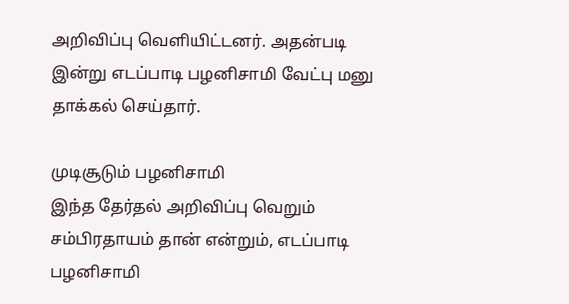அறிவிப்பு வெளியிட்டனர். அதன்படி இன்று எடப்பாடி பழனிசாமி வேட்பு மனு தாக்கல் செய்தார்.

முடிசூடும் பழனிசாமி
இந்த தேர்தல் அறிவிப்பு வெறும் சம்பிரதாயம் தான் என்றும், எடப்பாடி பழனிசாமி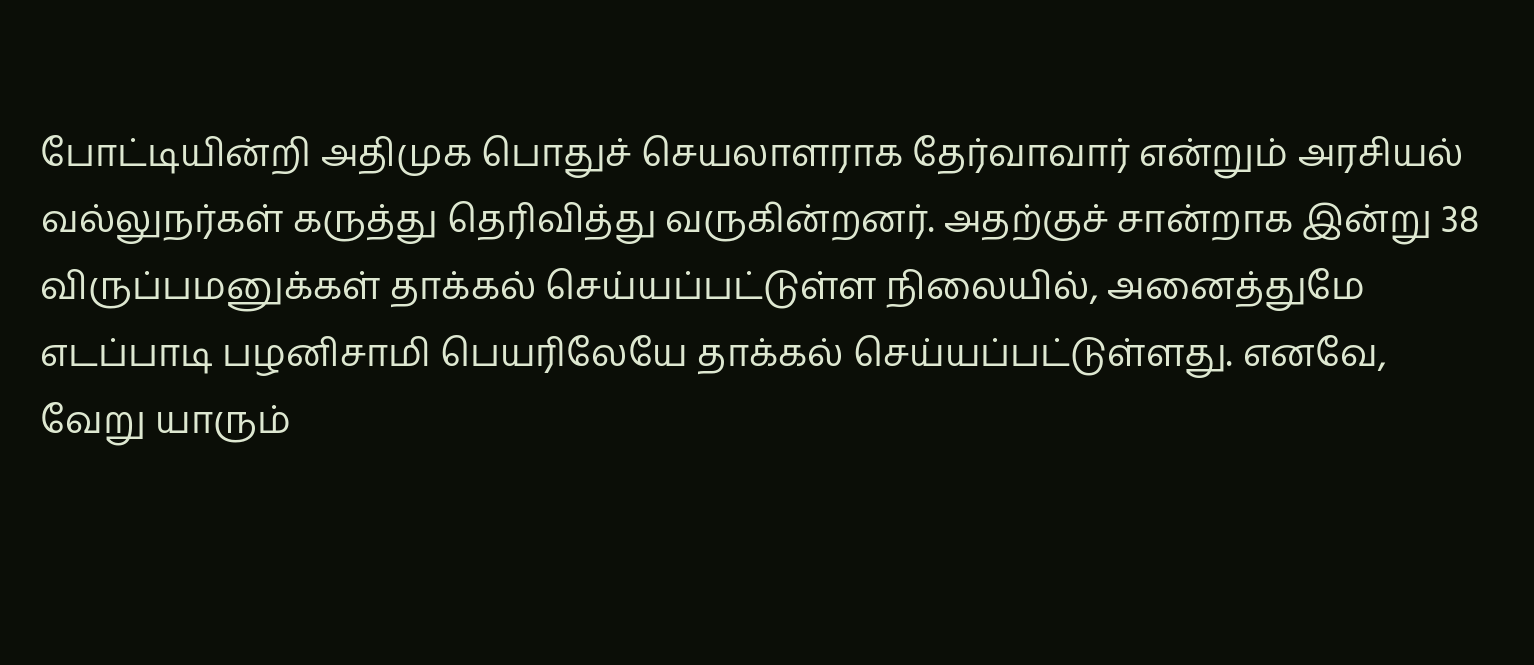போட்டியின்றி அதிமுக பொதுச் செயலாளராக தேர்வாவார் என்றும் அரசியல் வல்லுநர்கள் கருத்து தெரிவித்து வருகின்றனர். அதற்குச் சான்றாக இன்று 38 விருப்பமனுக்கள் தாக்கல் செய்யப்பட்டுள்ள நிலையில், அனைத்துமே எடப்பாடி பழனிசாமி பெயரிலேயே தாக்கல் செய்யப்பட்டுள்ளது. எனவே, வேறு யாரும்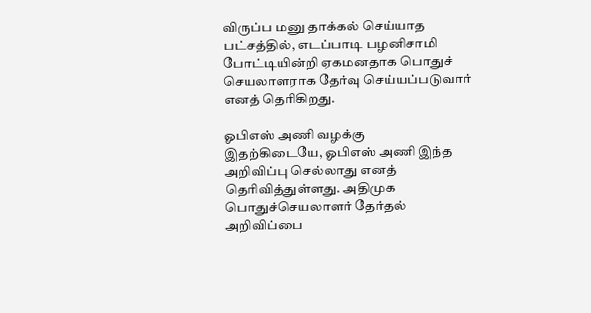விருப்ப மனு தாக்கல் செய்யாத பட்சத்தில், எடப்பாடி பழனிசாமி போட்டியின்றி ஏகமனதாக பொதுச் செயலாளராக தேர்வு செய்யப்படுவார் எனத் தெரிகிறது.

ஓபிஎஸ் அணி வழக்கு
இதற்கிடையே, ஓபிஎஸ் அணி இந்த அறிவிப்பு செல்லாது எனத் தெரிவித்துள்ளது. அதிமுக பொதுச்செயலாளர் தேர்தல் அறிவிப்பை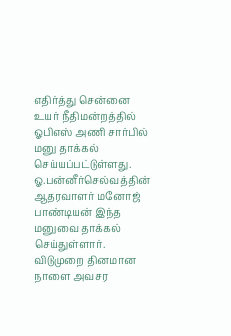எதிர்த்து சென்னை உயர் நீதிமன்றத்தில் ஓபிஎஸ் அணி சார்பில் மனு தாக்கல் செய்யப்பட்டுள்ளது. ஓ.பன்னீர்செல்வத்தின் ஆதரவாளர் மனோஜ் பாண்டியன் இந்த மனுவை தாக்கல் செய்துள்ளார். விடுமுறை தினமான நாளை அவசர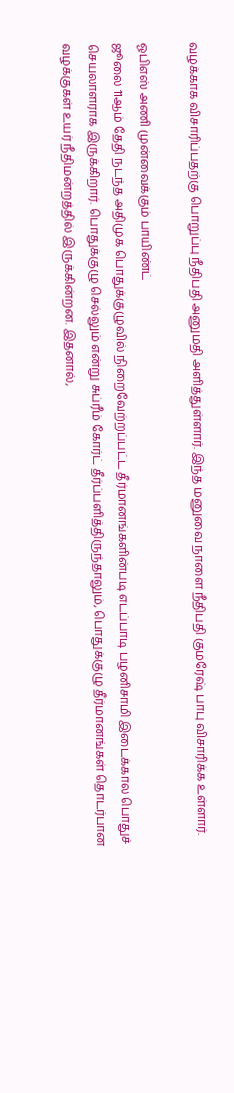வழக்காக விசாரிப்பதற்கு பொறுப்பு நீதிபதி அனுமதி அளித்துள்ளார். இந்த மனுவை நாளை நீதிபதி குமரேஷ் பாபு விசாரிக்க உள்ளார்.

ஓபிஎஸ் அணி முன்வைக்கும் பாயிண்ட்
ஜூலை 11ஆம் தேதி நடந்த அதிமுக பொதுக்குழுவில் நிறைவேற்றப்பட்ட தீர்மானங்களின்படி எடப்பாடி பழனிசாமி இடைக்கால பொதுச் செயலாளராக இருக்கிறார். பொதுக்குழு செல்லும் என்று சுப்ரீம் கோர்ட் தீர்ப்பளித்திருந்தாலும், பொதுக்குழு தீர்மானங்கள் தொடர்பான வழக்குகள் உயர் நீதிமன்றத்தில் இருக்கின்றன. இதனால்,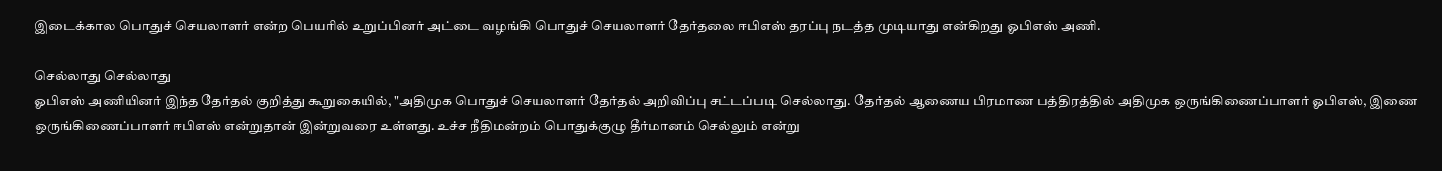இடைக்கால பொதுச் செயலாளர் என்ற பெயரில் உறுப்பினர் அட்டை வழங்கி பொதுச் செயலாளர் தேர்தலை ஈபிஎஸ் தரப்பு நடத்த முடியாது என்கிறது ஓபிஎஸ் அணி.

செல்லாது செல்லாது
ஓபிஎஸ் அணியினர் இந்த தேர்தல் குறித்து கூறுகையில், "அதிமுக பொதுச் செயலாளர் தேர்தல் அறிவிப்பு சட்டப்படி செல்லாது. தேர்தல் ஆணைய பிரமாண பத்திரத்தில் அதிமுக ஒருங்கிணைப்பாளர் ஓபிஎஸ், இணை ஒருங்கிணைப்பாளர் ஈபிஎஸ் என்றுதான் இன்றுவரை உள்ளது. உச்ச நீதிமன்றம் பொதுக்குழு தீர்மானம் செல்லும் என்று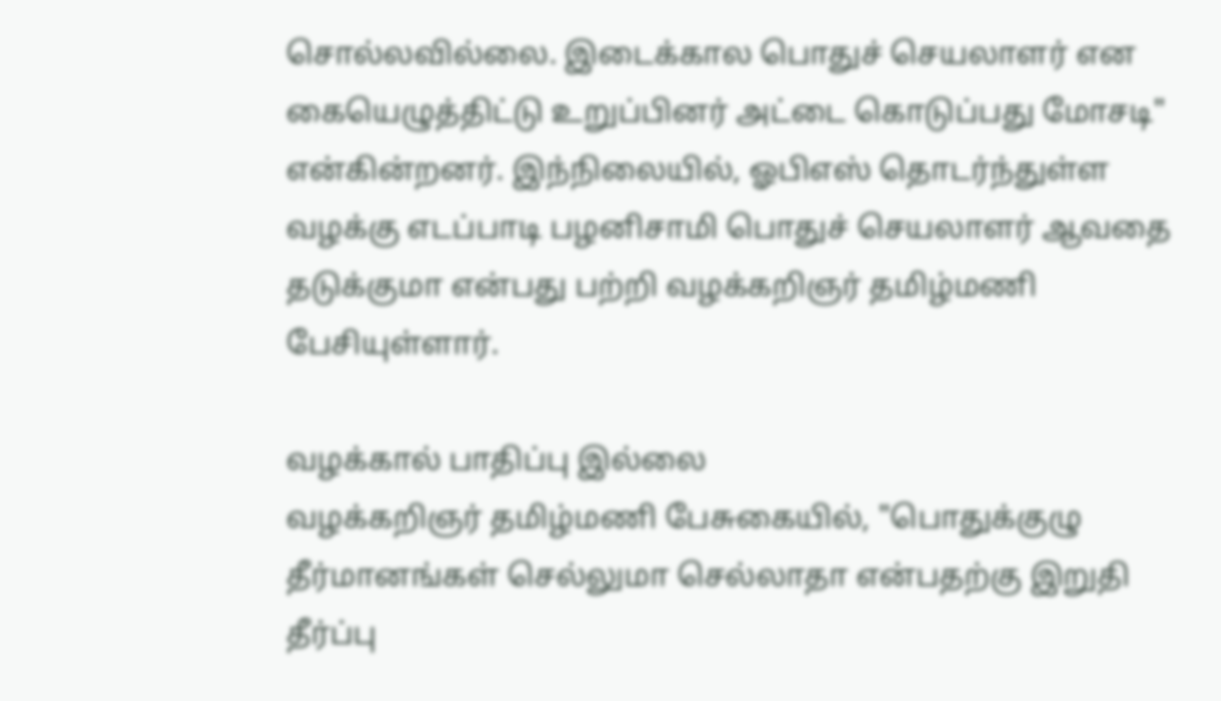சொல்லவில்லை. இடைக்கால பொதுச் செயலாளர் என கையெழுத்திட்டு உறுப்பினர் அட்டை கொடுப்பது மோசடி" என்கின்றனர். இந்நிலையில், ஓபிஎஸ் தொடர்ந்துள்ள வழக்கு எடப்பாடி பழனிசாமி பொதுச் செயலாளர் ஆவதை தடுக்குமா என்பது பற்றி வழக்கறிஞர் தமிழ்மணி பேசியுள்ளார்.

வழக்கால் பாதிப்பு இல்லை
வழக்கறிஞர் தமிழ்மணி பேசுகையில், "பொதுக்குழு தீர்மானங்கள் செல்லுமா செல்லாதா என்பதற்கு இறுதி தீர்ப்பு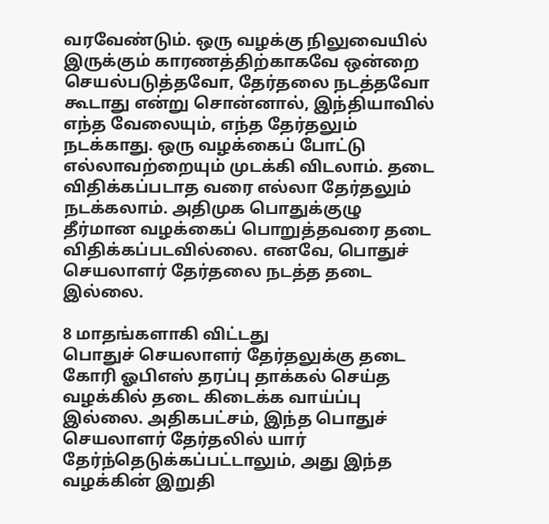வரவேண்டும். ஒரு வழக்கு நிலுவையில் இருக்கும் காரணத்திற்காகவே ஒன்றை செயல்படுத்தவோ, தேர்தலை நடத்தவோ கூடாது என்று சொன்னால், இந்தியாவில் எந்த வேலையும், எந்த தேர்தலும் நடக்காது. ஒரு வழக்கைப் போட்டு எல்லாவற்றையும் முடக்கி விடலாம். தடை விதிக்கப்படாத வரை எல்லா தேர்தலும் நடக்கலாம். அதிமுக பொதுக்குழு தீர்மான வழக்கைப் பொறுத்தவரை தடை விதிக்கப்படவில்லை. எனவே, பொதுச் செயலாளர் தேர்தலை நடத்த தடை இல்லை.

8 மாதங்களாகி விட்டது
பொதுச் செயலாளர் தேர்தலுக்கு தடை கோரி ஓபிஎஸ் தரப்பு தாக்கல் செய்த வழக்கில் தடை கிடைக்க வாய்ப்பு இல்லை. அதிகபட்சம், இந்த பொதுச் செயலாளர் தேர்தலில் யார் தேர்ந்தெடுக்கப்பட்டாலும், அது இந்த வழக்கின் இறுதி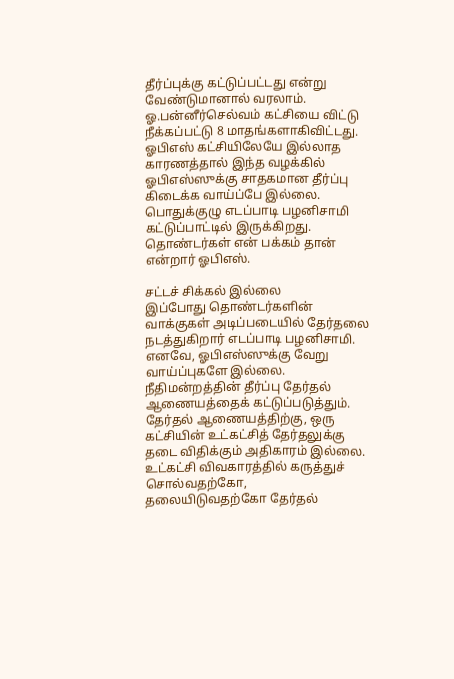தீர்ப்புக்கு கட்டுப்பட்டது என்று வேண்டுமானால் வரலாம். ஓ.பன்னீர்செல்வம் கட்சியை விட்டு நீக்கப்பட்டு 8 மாதங்களாகிவிட்டது. ஓபிஎஸ் கட்சியிலேயே இல்லாத காரணத்தால் இந்த வழக்கில் ஓபிஎஸ்ஸுக்கு சாதகமான தீர்ப்பு கிடைக்க வாய்ப்பே இல்லை. பொதுக்குழு எடப்பாடி பழனிசாமி கட்டுப்பாட்டில் இருக்கிறது. தொண்டர்கள் என் பக்கம் தான் என்றார் ஓபிஎஸ்.

சட்டச் சிக்கல் இல்லை
இப்போது தொண்டர்களின் வாக்குகள் அடிப்படையில் தேர்தலை நடத்துகிறார் எடப்பாடி பழனிசாமி. எனவே, ஓபிஎஸ்ஸுக்கு வேறு வாய்ப்புகளே இல்லை. நீதிமன்றத்தின் தீர்ப்பு தேர்தல் ஆணையத்தைக் கட்டுப்படுத்தும். தேர்தல் ஆணையத்திற்கு, ஒரு கட்சியின் உட்கட்சித் தேர்தலுக்கு தடை விதிக்கும் அதிகாரம் இல்லை. உட்கட்சி விவகாரத்தில் கருத்துச் சொல்வதற்கோ, தலையிடுவதற்கோ தேர்தல்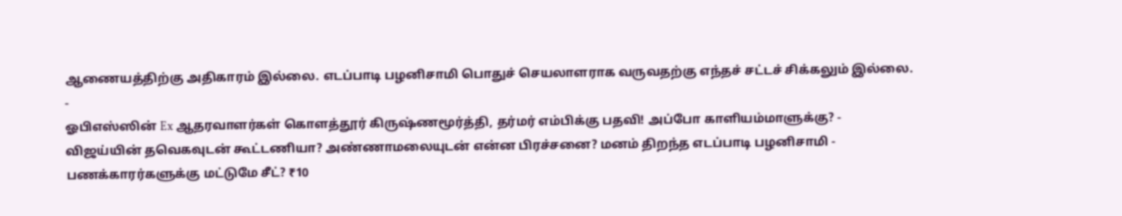ஆணையத்திற்கு அதிகாரம் இல்லை. எடப்பாடி பழனிசாமி பொதுச் செயலாளராக வருவதற்கு எந்தச் சட்டச் சிக்கலும் இல்லை.
-
ஓபிஎஸ்ஸின் Ex ஆதரவாளர்கள் கொளத்தூர் கிருஷ்ணமூர்த்தி, தர்மர் எம்பிக்கு பதவி! அப்போ காளியம்மாளுக்கு? -
விஜய்யின் தவெகவுடன் கூட்டணியா? அண்ணாமலையுடன் என்ன பிரச்சனை? மனம் திறந்த எடப்பாடி பழனிசாமி -
பணக்காரர்களுக்கு மட்டுமே சீட்? ₹10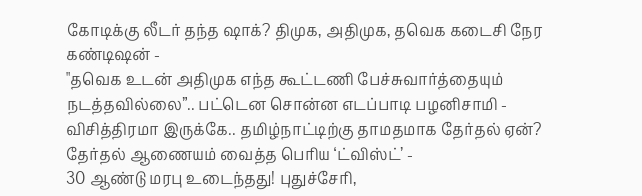கோடிக்கு லீடர் தந்த ஷாக்? திமுக, அதிமுக, தவெக கடைசி நேர கண்டிஷன் -
"தவெக உடன் அதிமுக எந்த கூட்டணி பேச்சுவார்த்தையும் நடத்தவில்லை”.. பட்டென சொன்ன எடப்பாடி பழனிசாமி -
விசித்திரமா இருக்கே.. தமிழ்நாட்டிற்கு தாமதமாக தேர்தல் ஏன்? தேர்தல் ஆணையம் வைத்த பெரிய ‘ட்விஸ்ட்’ -
30 ஆண்டு மரபு உடைந்தது! புதுச்சேரி,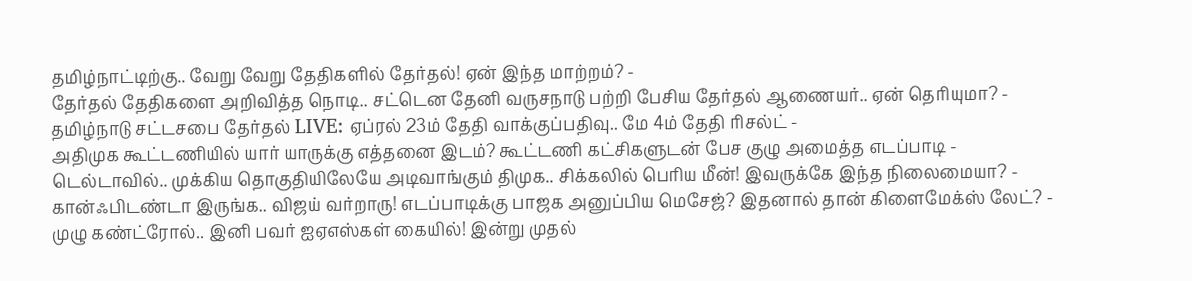தமிழ்நாட்டிற்கு.. வேறு வேறு தேதிகளில் தேர்தல்! ஏன் இந்த மாற்றம்? -
தேர்தல் தேதிகளை அறிவித்த நொடி.. சட்டென தேனி வருசநாடு பற்றி பேசிய தேர்தல் ஆணையர்.. ஏன் தெரியுமா? -
தமிழ்நாடு சட்டசபை தேர்தல் LIVE: ஏப்ரல் 23ம் தேதி வாக்குப்பதிவு.. மே 4ம் தேதி ரிசல்ட் -
அதிமுக கூட்டணியில் யார் யாருக்கு எத்தனை இடம்? கூட்டணி கட்சிகளுடன் பேச குழு அமைத்த எடப்பாடி -
டெல்டாவில்.. முக்கிய தொகுதியிலேயே அடிவாங்கும் திமுக.. சிக்கலில் பெரிய மீன்! இவருக்கே இந்த நிலைமையா? -
கான்ஃபிடண்டா இருங்க.. விஜய் வர்றாரு! எடப்பாடிக்கு பாஜக அனுப்பிய மெசேஜ்? இதனால் தான் கிளைமேக்ஸ் லேட்? -
முழு கண்ட்ரோல்.. இனி பவர் ஐஏஎஸ்கள் கையில்! இன்று முதல்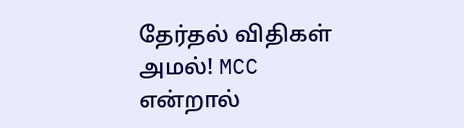தேர்தல் விதிகள் அமல்! MCC என்றால்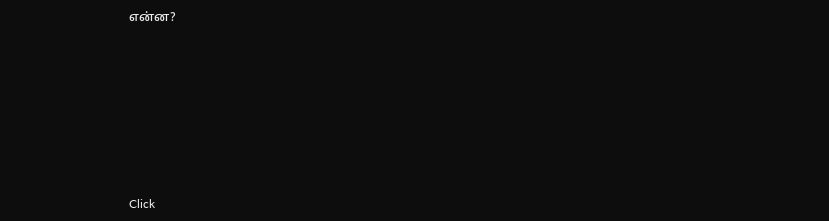என்ன?












Click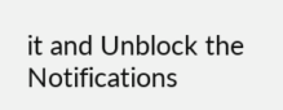it and Unblock the Notifications